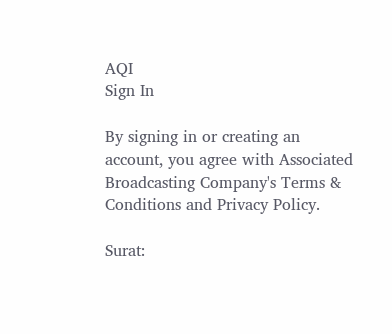AQI
Sign In

By signing in or creating an account, you agree with Associated Broadcasting Company's Terms & Conditions and Privacy Policy.

Surat: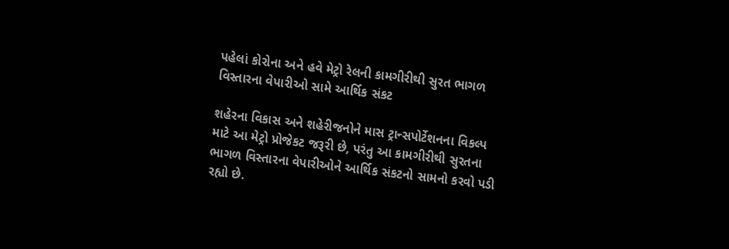પહેલાં કોરોના અને હવે મેટ્રો રેલની કામગીરીથી સુરત ભાગળ વિસ્તારના વેપારીઓ સામે આર્થિક સંકટ

શહેરના વિકાસ અને શહેરીજનોને માસ ટ્રાન્સપોર્ટેશનના વિકલ્પ માટે આ મેટ્રો પ્રોજેકટ જરૂરી છે, પરંતુ આ કામગીરીથી સુરતના ભાગળ વિસ્તારના વેપારીઓને આર્થિક સંકટનો સામનો કરવો પડી રહ્યો છે.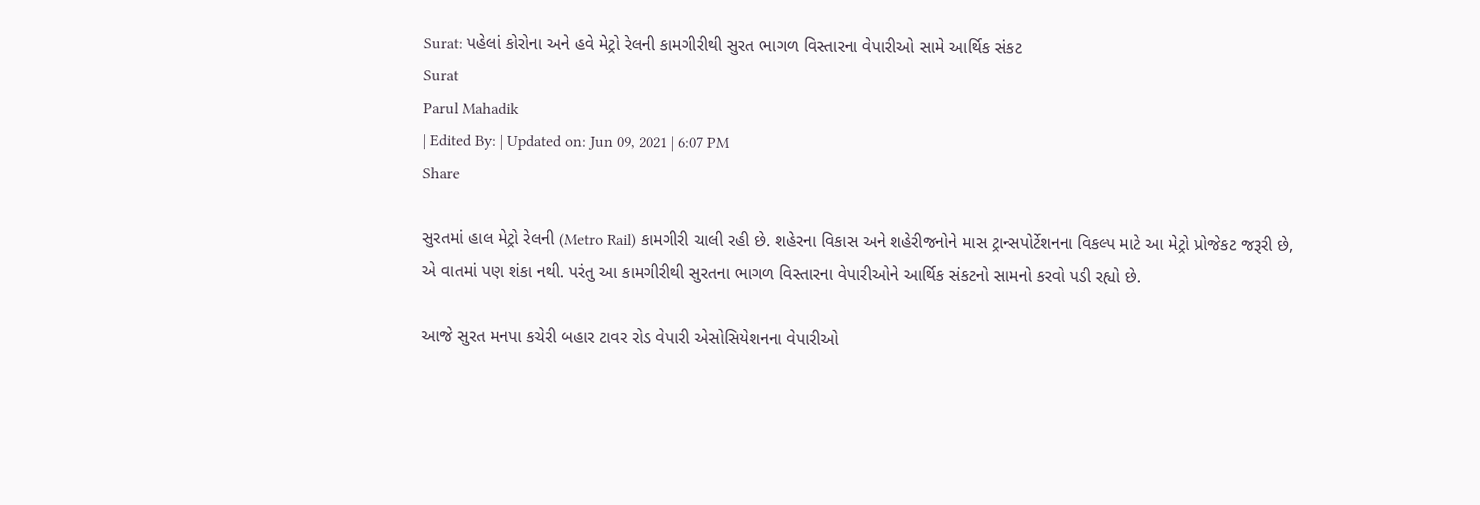Surat: પહેલાં કોરોના અને હવે મેટ્રો રેલની કામગીરીથી સુરત ભાગળ વિસ્તારના વેપારીઓ સામે આર્થિક સંકટ
Surat
Parul Mahadik
| Edited By: | Updated on: Jun 09, 2021 | 6:07 PM
Share

સુરતમાં હાલ મેટ્રો રેલની (Metro Rail) કામગીરી ચાલી રહી છે. શહેરના વિકાસ અને શહેરીજનોને માસ ટ્રાન્સપોર્ટેશનના વિકલ્પ માટે આ મેટ્રો પ્રોજેકટ જરૂરી છે, એ વાતમાં પણ શંકા નથી. પરંતુ આ કામગીરીથી સુરતના ભાગળ વિસ્તારના વેપારીઓને આર્થિક સંકટનો સામનો કરવો પડી રહ્યો છે.

આજે સુરત મનપા કચેરી બહાર ટાવર રોડ વેપારી એસોસિયેશનના વેપારીઓ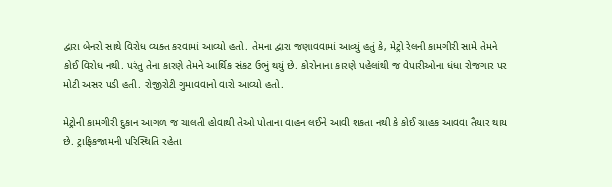દ્વારા બેનરો સાથે વિરોધ વ્યક્ત કરવામાં આવ્યો હતો. તેમના દ્વારા જણાવવામાં આવ્યું હતું કે, મેટ્રો રેલની કામગીરી સામે તેમને કોઈ વિરોધ નથી. પરંતુ તેના કારણે તેમને આર્થિક સંકટ ઉભું થયું છે. કોરોનાના કારણે પહેલાંથી જ વેપારીઓના ધંધા રોજગાર પર મોટી અસર પડી હતી. રોજીરોટી ગુમાવવાનો વારો આવ્યો હતો.

મેટ્રોની કામગીરી દુકાન આગળ જ ચાલતી હોવાથી તેઓ પોતાના વાહન લઈને આવી શકતા નથી કે કોઈ ગ્રાહક આવવા તૈયાર થાય છે. ટ્રાફિકજામની પરિસ્થિતિ રહેતા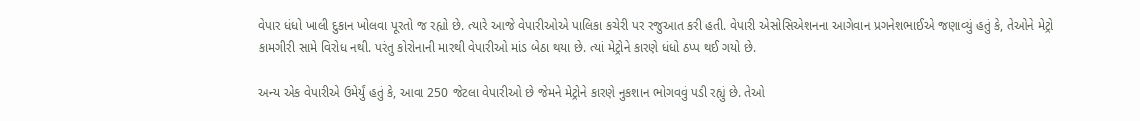વેપાર ધંધો ખાલી દુકાન ખોલવા પૂરતો જ રહ્યો છે. ત્યારે આજે વેપારીઓએ પાલિકા કચેરી પર રજુઆત કરી હતી. વેપારી એસોસિએશનના આગેવાન પ્રગનેશભાઈએ જણાવ્યું હતું કે, તેઓને મેટ્રો કામગીરી સામે વિરોધ નથી. પરંતુ કોરોનાની મારથી વેપારીઓ માંડ બેઠા થયા છે. ત્યાં મેટ્રોને કારણે ધંધો ઠપ્પ થઈ ગયો છે.

અન્ય એક વેપારીએ ઉમેર્યું હતું કે, આવા 250 જેટલા વેપારીઓ છે જેમને મેટ્રોને કારણે નુકશાન ભોગવવું પડી રહ્યું છે. તેઓ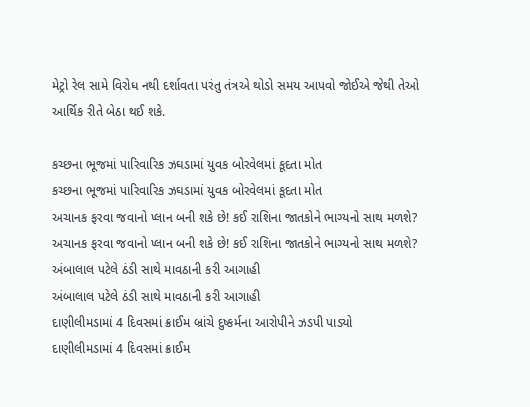મેટ્રો રેલ સામે વિરોધ નથી દર્શાવતા પરંતુ તંત્રએ થોડો સમય આપવો જોઈએ જેથી તેઓ આર્થિક રીતે બેઠા થઈ શકે.

કચ્છના ભૂજમાં પારિવારિક ઝઘડામાં યુવક બોરવેલમાં કૂદતા મોત
કચ્છના ભૂજમાં પારિવારિક ઝઘડામાં યુવક બોરવેલમાં કૂદતા મોત
અચાનક ફરવા જવાનો પ્લાન બની શકે છે! કઈ રાશિના જાતકોને ભાગ્યનો સાથ મળશે?
અચાનક ફરવા જવાનો પ્લાન બની શકે છે! કઈ રાશિના જાતકોને ભાગ્યનો સાથ મળશે?
અંબાલાલ પટેલે ઠંડી સાથે માવઠાની કરી આગાહી
અંબાલાલ પટેલે ઠંડી સાથે માવઠાની કરી આગાહી
દાણીલીમડામાં 4 દિવસમાં ક્રાઈમ બ્રાંચે દુષ્કર્મના આરોપીને ઝડપી પાડ્યો
દાણીલીમડામાં 4 દિવસમાં ક્રાઈમ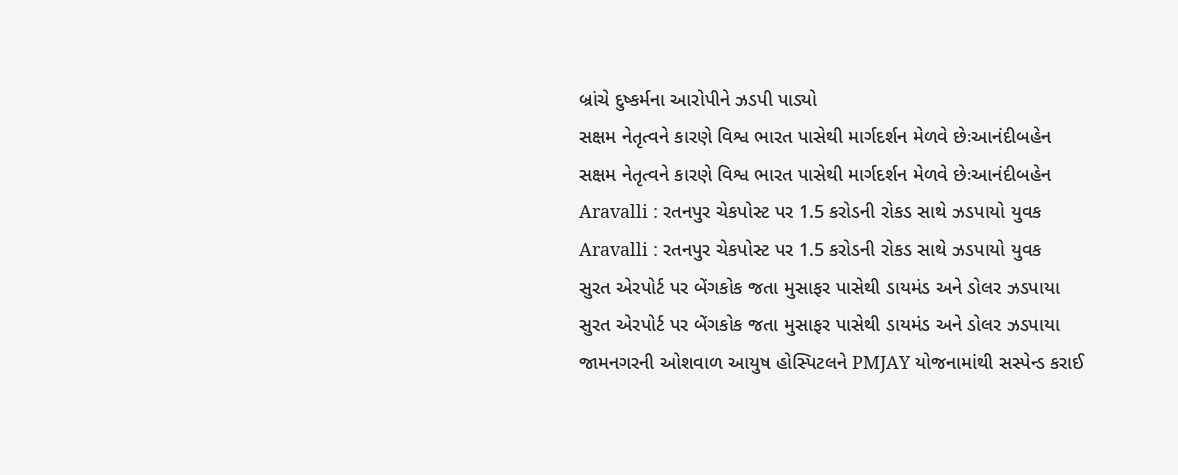બ્રાંચે દુષ્કર્મના આરોપીને ઝડપી પાડ્યો
સક્ષમ નેતૃત્વને કારણે વિશ્વ ભારત પાસેથી માર્ગદર્શન મેળવે છેઃઆનંદીબહેન
સક્ષમ નેતૃત્વને કારણે વિશ્વ ભારત પાસેથી માર્ગદર્શન મેળવે છેઃઆનંદીબહેન
Aravalli : રતનપુર ચેકપોસ્ટ પર 1.5 કરોડની રોકડ સાથે ઝડપાયો યુવક
Aravalli : રતનપુર ચેકપોસ્ટ પર 1.5 કરોડની રોકડ સાથે ઝડપાયો યુવક
સુરત એરપોર્ટ પર બેંગકોક જતા મુસાફર પાસેથી ડાયમંડ અને ડોલર ઝડપાયા
સુરત એરપોર્ટ પર બેંગકોક જતા મુસાફર પાસેથી ડાયમંડ અને ડોલર ઝડપાયા
જામનગરની ઓશવાળ આયુષ હોસ્પિટલને PMJAY યોજનામાંથી સસ્પેન્ડ કરાઈ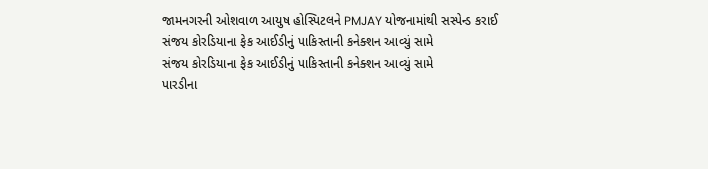જામનગરની ઓશવાળ આયુષ હોસ્પિટલને PMJAY યોજનામાંથી સસ્પેન્ડ કરાઈ
સંજય કોરડિયાના ફેક આઈડીનું પાકિસ્તાની કનેક્શન આવ્યું સામે
સંજય કોરડિયાના ફેક આઈડીનું પાકિસ્તાની કનેક્શન આવ્યું સામે
પારડીના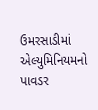ઉમરસાડીમાં એલ્યુમિનિયમનો પાવડર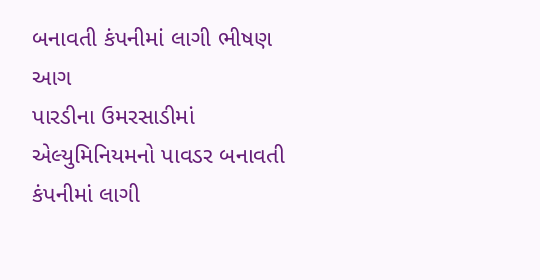બનાવતી કંપનીમાં લાગી ભીષણ આગ
પારડીના ઉમરસાડીમાં એલ્યુમિનિયમનો પાવડર બનાવતી કંપનીમાં લાગી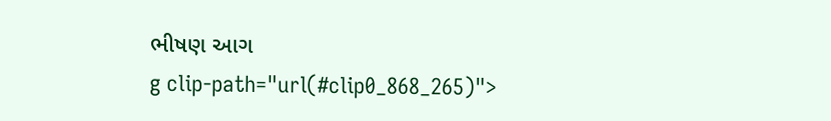ભીષણ આગ
g clip-path="url(#clip0_868_265)">